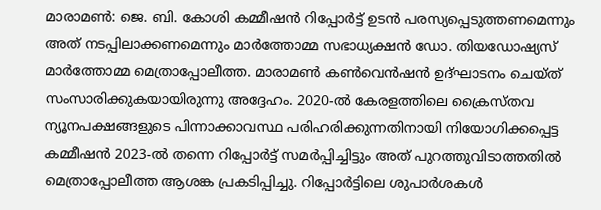മാരാമൺ: ജെ. ബി. കോശി കമ്മീഷൻ റിപ്പോർട്ട് ഉടൻ പരസ്യപ്പെടുത്തണമെന്നും അത് നടപ്പിലാക്കണമെന്നും മാർത്തോമ്മ സഭാധ്യക്ഷൻ ഡോ. തിയഡോഷ്യസ് മാർത്തോമ്മ മെത്രാപ്പോലീത്ത. മാരാമൺ കൺവെൻഷൻ ഉദ്ഘാടനം ചെയ്ത് സംസാരിക്കുകയായിരുന്നു അദ്ദേഹം. 2020-ൽ കേരളത്തിലെ ക്രൈസ്തവ ന്യൂനപക്ഷങ്ങളുടെ പിന്നാക്കാവസ്ഥ പരിഹരിക്കുന്നതിനായി നിയോഗിക്കപ്പെട്ട കമ്മീഷൻ 2023-ൽ തന്നെ റിപ്പോർട്ട് സമർപ്പിച്ചിട്ടും അത് പുറത്തുവിടാത്തതിൽ മെത്രാപ്പോലീത്ത ആശങ്ക പ്രകടിപ്പിച്ചു. റിപ്പോർട്ടിലെ ശുപാർശകൾ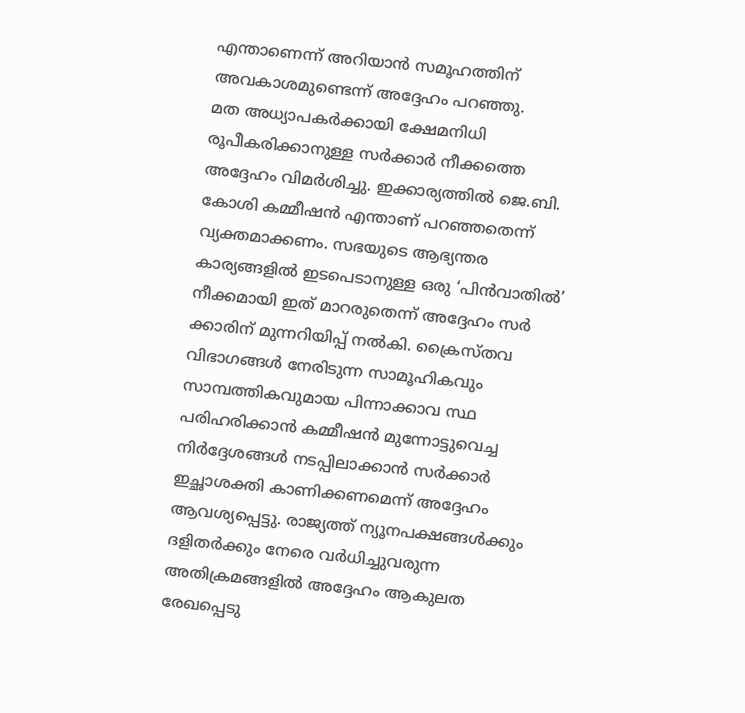എന്താണെന്ന് അറിയാൻ സമൂഹത്തിന് അവകാശമുണ്ടെന്ന് അദ്ദേഹം പറഞ്ഞു.
മത അധ്യാപകർക്കായി ക്ഷേമനിധി രൂപീകരിക്കാനുള്ള സർക്കാർ നീക്കത്തെ അദ്ദേഹം വിമർശിച്ചു. ഇക്കാര്യത്തിൽ ജെ.ബി. കോശി കമ്മീഷൻ എന്താണ് പറഞ്ഞതെന്ന് വ്യക്തമാക്കണം. സഭയുടെ ആഭ്യന്തര കാര്യങ്ങളിൽ ഇടപെടാനുള്ള ഒരു ‘പിൻവാതിൽ’ നീക്കമായി ഇത് മാറരുതെന്ന് അദ്ദേഹം സർ ക്കാരിന് മുന്നറിയിപ്പ് നൽകി. ക്രൈസ്തവ വിഭാഗങ്ങൾ നേരിടുന്ന സാമൂഹികവും സാമ്പത്തികവുമായ പിന്നാക്കാവ സ്ഥ പരിഹരിക്കാൻ കമ്മീഷൻ മുന്നോട്ടുവെച്ച നിർദ്ദേശങ്ങൾ നടപ്പിലാക്കാൻ സർക്കാർ ഇച്ഛാശക്തി കാണിക്കണമെന്ന് അദ്ദേഹം ആവശ്യപ്പെട്ടു. രാജ്യത്ത് ന്യൂനപക്ഷങ്ങൾക്കും ദളിതർക്കും നേരെ വർധിച്ചുവരുന്ന അതിക്രമങ്ങളിൽ അദ്ദേഹം ആകുലത രേഖപ്പെടു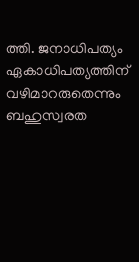ത്തി. ജനാധിപത്യം ഏകാധിപത്യത്തിന് വഴിമാറരുതെന്നും ബഹുസ്വരത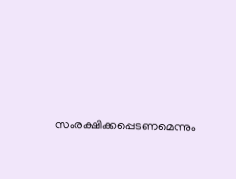സംരക്ഷിക്കപ്പെടണമെന്നും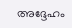അദ്ദേഹം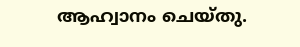ആഹ്വാനം ചെയ്തു.